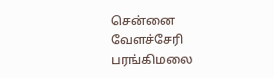சென்னை வேளச்சேரி பரங்கிமலை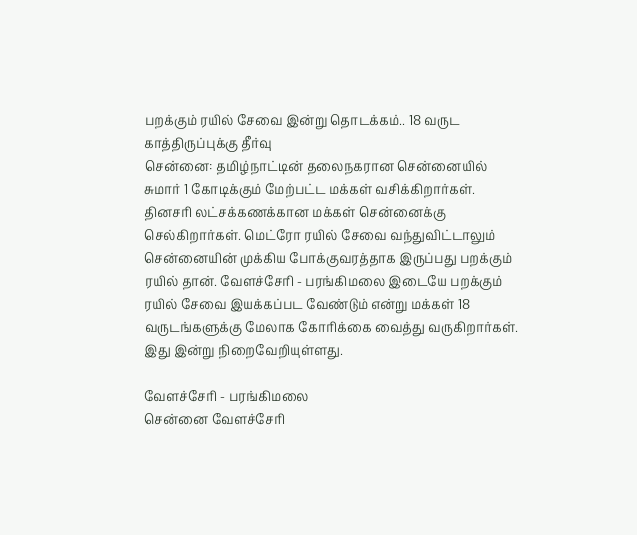பறக்கும் ரயில் சேவை இன்று தொடக்கம்.. 18 வருட காத்திருப்புக்கு தீர்வு
சென்னை: தமிழ்நாட்டின் தலைநகரான சென்னையில் சுமார் 1 கோடிக்கும் மேற்பட்ட மக்கள் வசிக்கிறார்கள். தினசரி லட்சக்கணக்கான மக்கள் சென்னைக்கு செல்கிறார்கள். மெட்ரோ ரயில் சேவை வந்துவிட்டாலும் சென்னையின் முக்கிய போக்குவரத்தாக இருப்பது பறக்கும் ரயில் தான். வேளச்சேரி - பரங்கிமலை இடையே பறக்கும் ரயில் சேவை இயக்கப்பட வேண்டும் என்று மக்கள் 18 வருடங்களுக்கு மேலாக கோரிக்கை வைத்து வருகிறார்கள். இது இன்று நிறைவேறியுள்ளது.

வேளச்சேரி - பரங்கிமலை
சென்னை வேளச்சேரி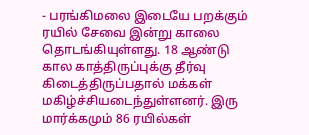- பரங்கிமலை இடையே பறக்கும் ரயில் சேவை இன்று காலை தொடங்கியுள்ளது. 18 ஆண்டு கால காத்திருப்புக்கு தீர்வு கிடைத்திருப்பதால் மக்கள் மகிழ்ச்சியடைந்துள்ளனர். இரு மார்க்கமும் 86 ரயில்கள்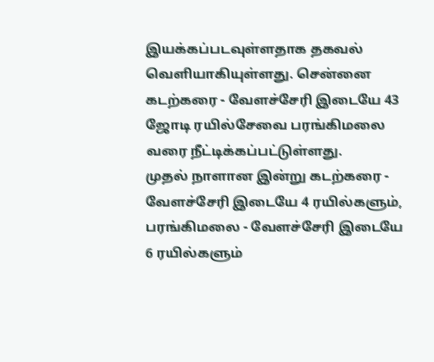இயக்கப்படவுள்ளதாக தகவல் வெளியாகியுள்ளது. சென்னை கடற்கரை - வேளச்சேரி இடையே 43 ஜோடி ரயில்சேவை பரங்கிமலை வரை நீட்டிக்கப்பட்டுள்ளது.
முதல் நாளான இன்று கடற்கரை - வேளச்சேரி இடையே 4 ரயில்களும், பரங்கிமலை - வேளச்சேரி இடையே 6 ரயில்களும்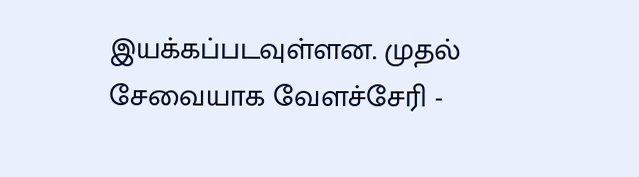இயக்கப்படவுள்ளன. முதல் சேவையாக வேளச்சேரி -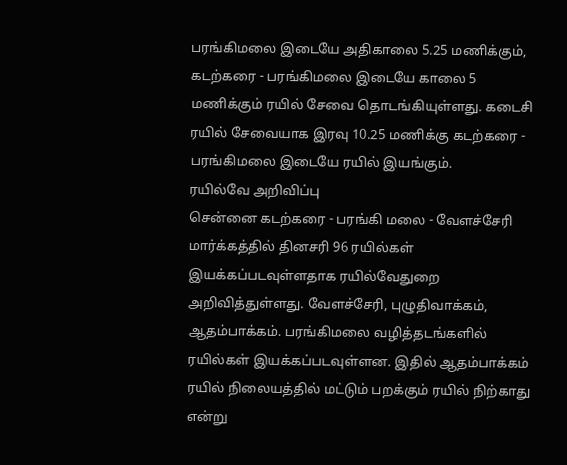பரங்கிமலை இடையே அதிகாலை 5.25 மணிக்கும், கடற்கரை - பரங்கிமலை இடையே காலை 5 மணிக்கும் ரயில் சேவை தொடங்கியுள்ளது. கடைசி ரயில் சேவையாக இரவு 10.25 மணிக்கு கடற்கரை - பரங்கிமலை இடையே ரயில் இயங்கும்.
ரயில்வே அறிவிப்பு
சென்னை கடற்கரை - பரங்கி மலை - வேளச்சேரி மார்க்கத்தில் தினசரி 96 ரயில்கள் இயக்கப்படவுள்ளதாக ரயில்வேதுறை அறிவித்துள்ளது. வேளச்சேரி, புழுதிவாக்கம், ஆதம்பாக்கம். பரங்கிமலை வழித்தடங்களில் ரயில்கள் இயக்கப்படவுள்ளன. இதில் ஆதம்பாக்கம் ரயில் நிலையத்தில் மட்டும் பறக்கும் ரயில் நிற்காது என்று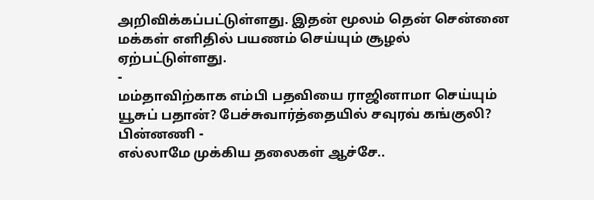அறிவிக்கப்பட்டுள்ளது. இதன் மூலம் தென் சென்னை மக்கள் எளிதில் பயணம் செய்யும் சூழல் ஏற்பட்டுள்ளது.
-
மம்தாவிற்காக எம்பி பதவியை ராஜினாமா செய்யும் யூசுப் பதான்? பேச்சுவார்த்தையில் சவுரவ் கங்குலி? பின்னணி -
எல்லாமே முக்கிய தலைகள் ஆச்சே..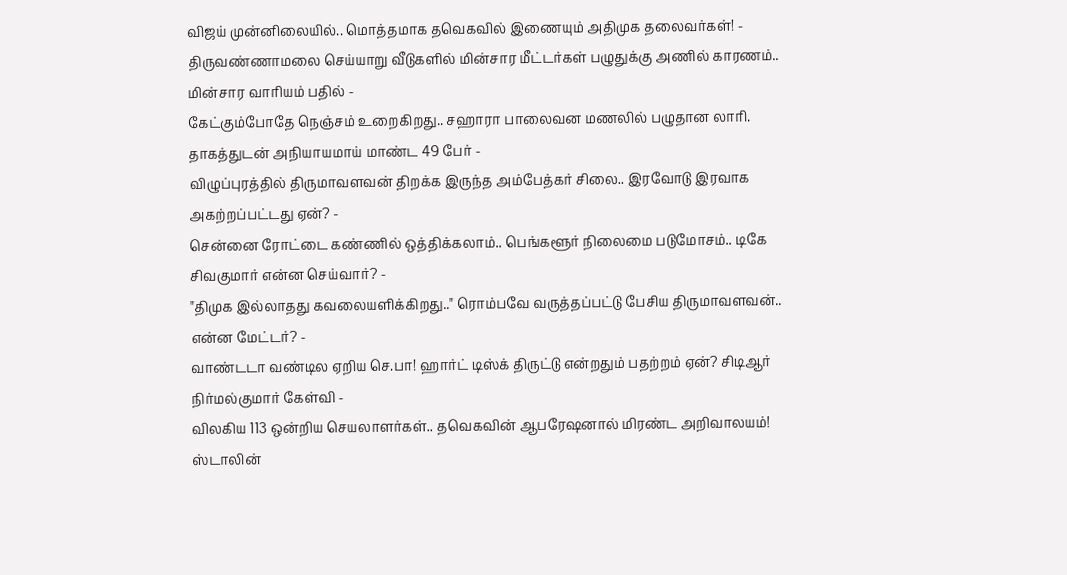விஜய் முன்னிலையில்.. மொத்தமாக தவெகவில் இணையும் அதிமுக தலைவர்கள்! -
திருவண்ணாமலை செய்யாறு வீடுகளில் மின்சார மீட்டர்கள் பழுதுக்கு அணில் காரணம்.. மின்சார வாரியம் பதில் -
கேட்கும்போதே நெஞ்சம் உறைகிறது.. சஹாரா பாலைவன மணலில் பழுதான லாரி. தாகத்துடன் அநியாயமாய் மாண்ட 49 பேர் -
விழுப்புரத்தில் திருமாவளவன் திறக்க இருந்த அம்பேத்கர் சிலை.. இரவோடு இரவாக அகற்றப்பட்டது ஏன்? -
சென்னை ரோட்டை கண்ணில் ஒத்திக்கலாம்.. பெங்களூர் நிலைமை படுமோசம்.. டிகே சிவகுமார் என்ன செய்வார்? -
"திமுக இல்லாதது கவலையளிக்கிறது.." ரொம்பவே வருத்தப்பட்டு பேசிய திருமாவளவன்.. என்ன மேட்டர்? -
வாண்டடா வண்டில ஏறிய செ.பா! ஹார்ட் டிஸ்க் திருட்டு என்றதும் பதற்றம் ஏன்? சிடிஆர் நிர்மல்குமார் கேள்வி -
விலகிய 113 ஒன்றிய செயலாளர்கள்.. தவெகவின் ஆபரேஷனால் மிரண்ட அறிவாலயம்! ஸ்டாலின்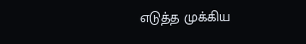எடுத்த முக்கிய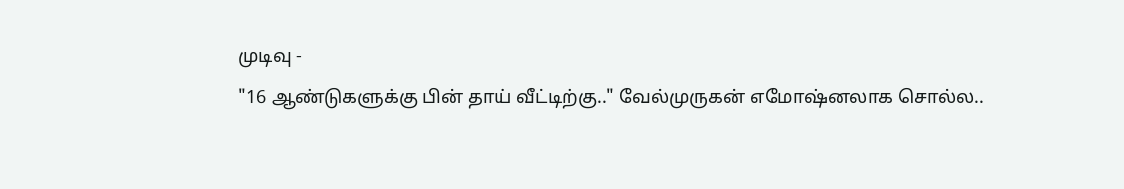முடிவு -
"16 ஆண்டுகளுக்கு பின் தாய் வீட்டிற்கு.." வேல்முருகன் எமோஷ்னலாக சொல்ல..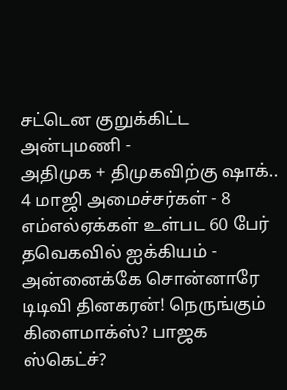சட்டென குறுக்கிட்ட அன்புமணி -
அதிமுக + திமுகவிற்கு ஷாக்.. 4 மாஜி அமைச்சர்கள் - 8 எம்எல்ஏக்கள் உள்பட 60 பேர் தவெகவில் ஐக்கியம் -
அன்னைக்கே சொன்னாரே டிடிவி தினகரன்! நெருங்கும் கிளைமாக்ஸ்? பாஜக ஸ்கெட்ச்?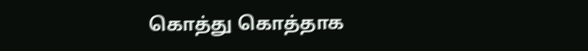கொத்து கொத்தாக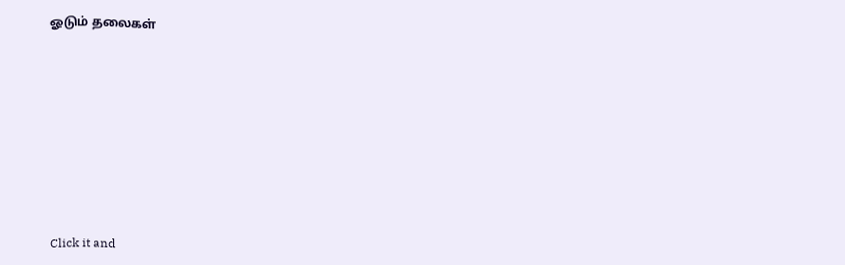ஓடும் தலைகள்












Click it and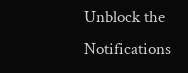Unblock the Notifications